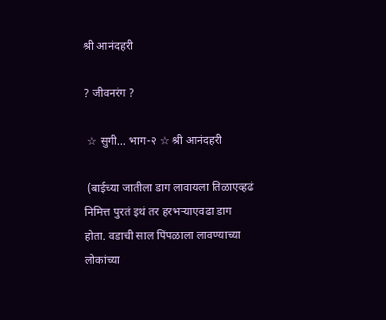श्री आनंदहरी

? जीवनरंग ?

 ☆ सुगी… भाग-२ ☆ श्री आनंदहरी

 (बाईच्या जातीला डाग लावायला तिळाएव्हढं निमित्त पुरतं इथं तर हरभऱ्याएवढा डाग होता. वडाची साल पिंपळाला लावण्याच्या लोकांच्या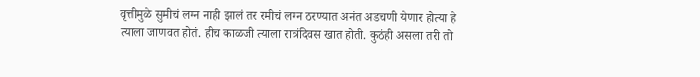वृत्तीमुळे सुमीचं लग्न नाही झालं तर रमीचं लग्न ठरण्यात अनंत अडचणी येणार होत्या हे त्याला जाणवत होतं. हीच काळजी त्याला रात्रंदिवस खात होती. कुठंही असला तरी तो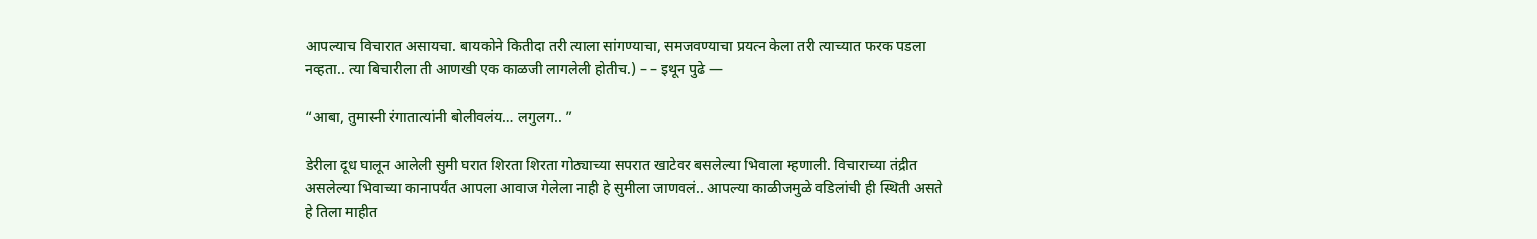आपल्याच विचारात असायचा. बायकोने कितीदा तरी त्याला सांगण्याचा, समजवण्याचा प्रयत्न केला तरी त्याच्यात फरक पडला नव्हता.. त्या बिचारीला ती आणखी एक काळजी लागलेली होतीच.) – – इथून पुढे —

“आबा, तुमास्नी रंगातात्यांनी बोलीवलंय… लगुलग.. ”

डेरीला दूध घालून आलेली सुमी घरात शिरता शिरता गोठ्याच्या सपरात खाटेवर बसलेल्या भिवाला म्हणाली. विचाराच्या तंद्रीत असलेल्या भिवाच्या कानापर्यंत आपला आवाज गेलेला नाही हे सुमीला जाणवलं.. आपल्या काळीजमुळे वडिलांची ही स्थिती असते हे तिला माहीत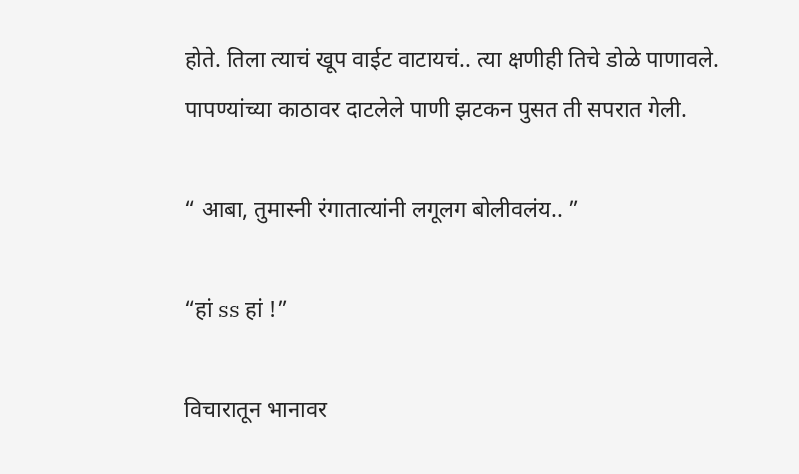होते. तिला त्याचं खूप वाईट वाटायचं.. त्या क्षणीही तिचे डोळे पाणावले. पापण्यांच्या काठावर दाटलेले पाणी झटकन पुसत ती सपरात गेली.

“ आबा, तुमास्नी रंगातात्यांनी लगूलग बोलीवलंय.. ”

“हां ss हां !”

विचारातून भानावर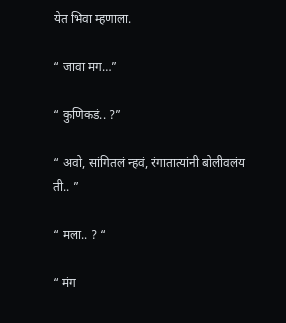येत भिवा म्हणाला.

“ जावा मग…”

“ कुणिकडं.. ?”

“ अवो, सांगितलं न्हवं, रंगातात्यांनी बोलीवलंय ती.. ”

“ मला.. ? “

“ मंग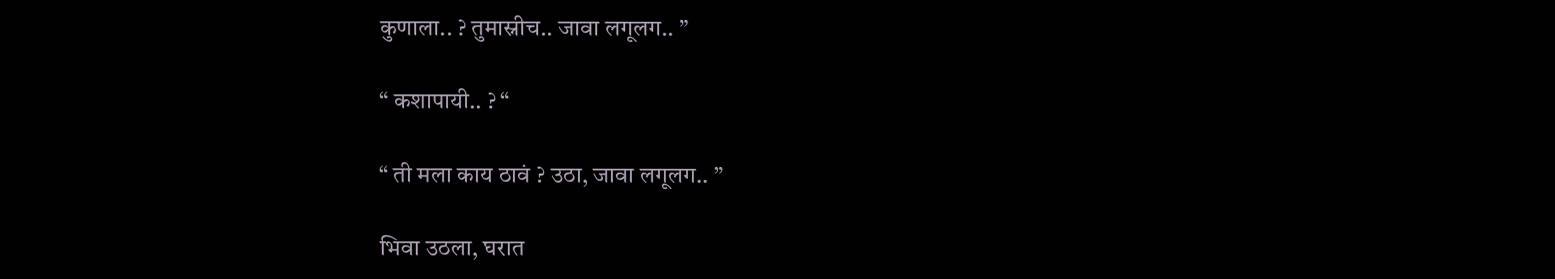कुणाला.. ? तुमास्नीच.. जावा लगूलग.. ”

“ कशापायी.. ? “

“ ती मला काय ठावं ? उठा, जावा लगूलग.. ”

भिवा उठला, घरात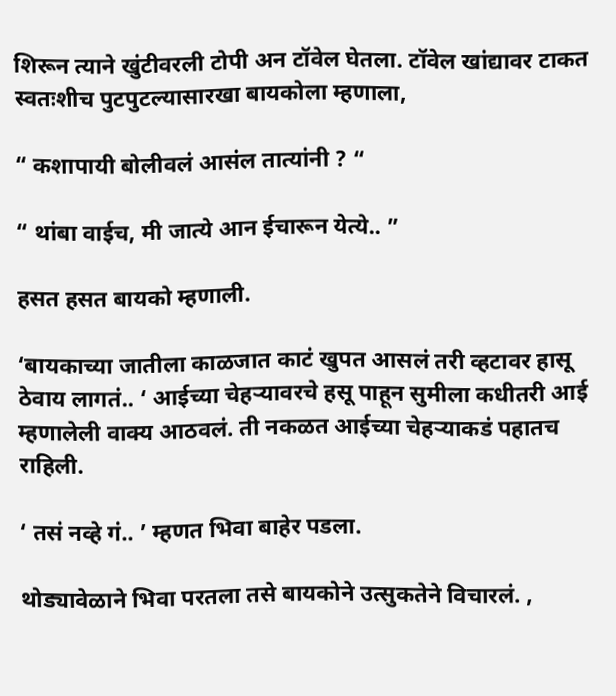शिरून त्याने खुंटीवरली टोपी अन टॉवेल घेतला. टॉवेल खांद्यावर टाकत स्वतःशीच पुटपुटल्यासारखा बायकोला म्हणाला,

“ कशापायी बोलीवलं आसंल तात्यांनी ? “

“ थांबा वाईच, मी जात्ये आन ईचारून येत्ये.. ”

हसत हसत बायको म्हणाली.

‘बायकाच्या जातीला काळजात काटं खुपत आसलं तरी व्हटावर हासू ठेवाय लागतं.. ‘ आईच्या चेहऱ्यावरचे हसू पाहून सुमीला कधीतरी आई म्हणालेली वाक्य आठवलं. ती नकळत आईच्या चेहऱ्याकडं पहातच राहिली.

‘ तसं नव्हे गं.. ’ म्हणत भिवा बाहेर पडला.

थोड्यावेळाने भिवा परतला तसे बायकोने उत्सुकतेने विचारलं. ,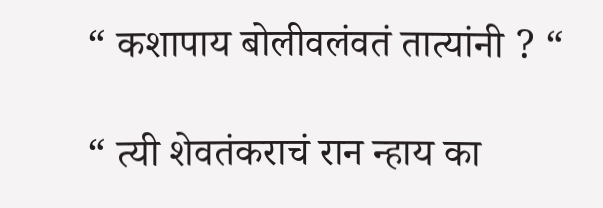“ कशापाय बोलीवलंवतं तात्यांनी ? “

“ त्यी शेवतंकराचं रान न्हाय का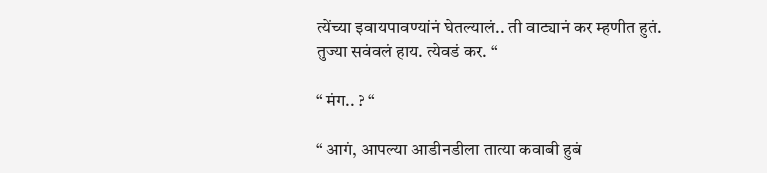त्येंच्या इवायपावण्यांनं घेतल्यालं.. ती वाट्यानं कर म्हणीत हुतं. तुज्या सवंवलं हाय. त्येवडं कर. “

“ मंग.. ? “

“ आगं, आपल्या आडीनडीला तात्या कवाबी हुबं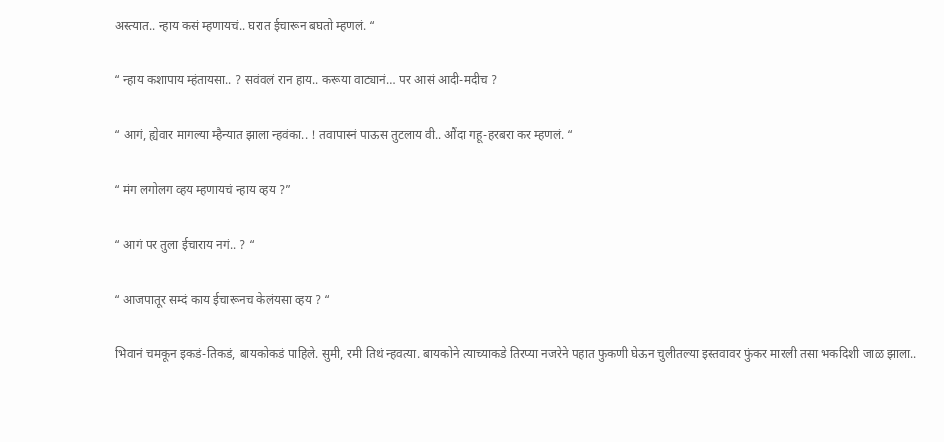अस्त्यात.. न्हाय कसं म्हणायचं.. घरात ईचारून बघतो म्हणलं. “

“ न्हाय कशापाय म्हंतायसा.. ? सवंवलं रान हाय.. करूया वाट्यानं… पर आसं आदी-मदीच ?

“ आगं, ह्येवार मागल्या म्हैन्यात झाला न्हवंका.. ! तवापास्नं पाऊस तुटलाय वी.. औंदा गहू-हरबरा कर म्हणलं. “

“ मंग लगोलग व्हय म्हणायचं न्हाय व्हय ?”

“ आगं पर तुला ईचाराय नगं.. ? “

“ आजपातूर सम्दं काय ईचारूनच केलंयसा व्हय ? “

भिवानं चमकून इकडं-तिकडं, बायकोकडं पाहिले. सुमी, रमी तिथं न्हवत्या. बायकोने त्याच्याकडे तिरप्या नजरेने पहात फुकणी घेऊन चुलीतल्या इस्तवावर फुंकर मारली तसा भकदिशी जाळ झाला..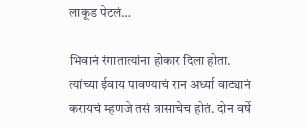लाकूड पेटलं…

भिवानं रंगातात्यांना होकार दिला होता. त्यांच्या ईवाय पावण्याचं रान अर्ध्या वाट्यानं करायचं म्हणजे तसं त्रासाचेच होतं. दोन वर्षे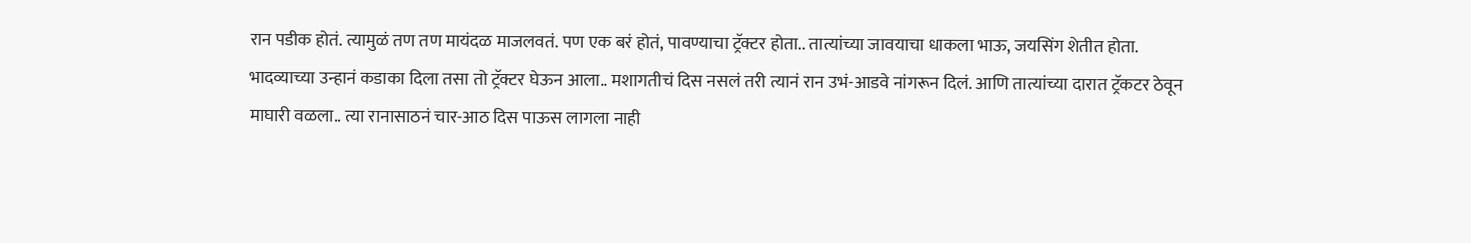रान पडीक होतं. त्यामुळं तण तण मायंदळ माजलवतं. पण एक बरं होतं, पावण्याचा ट्रॅक्टर होता.. तात्यांच्या जावयाचा धाकला भाऊ, जयसिंग शेतीत होता. भादव्याच्या उन्हानं कडाका दिला तसा तो ट्रॅक्टर घेऊन आला.. मशागतीचं दिस नसलं तरी त्यानं रान उभं-आडवे नांगरून दिलं. आणि तात्यांच्या दारात ट्रॅकटर ठेवून माघारी वळला.. त्या रानासाठनं चार-आठ दिस पाऊस लागला नाही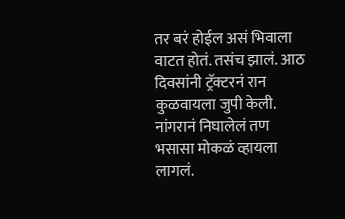तर बरं होईल असं भिवाला वाटत होतं. तसंच झालं. आठ दिवसांनी ट्रॅक्टरनं रान कुळवायला जुपी केली. नांगरानं निघालेलं तण भसासा मोकळं व्हायला लागलं.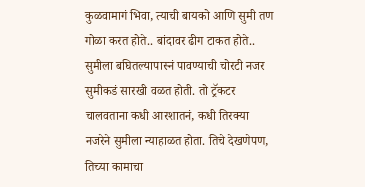कुळवामागं भिवा, त्याची बायको आणि सुमी तण गोळा करत होते.. बांदावर ढीग टाकत होते.. सुमीला बघितल्यापास्नं पावण्याची चोरटी नजर सुमीकडं सारखी वळत होती. तो ट्रॅकटर चालवताना कधी आरशातनं, कधी तिरक्या नजरेने सुमीला न्याहाळत होता. तिचे देखणेपण, तिच्या कामाचा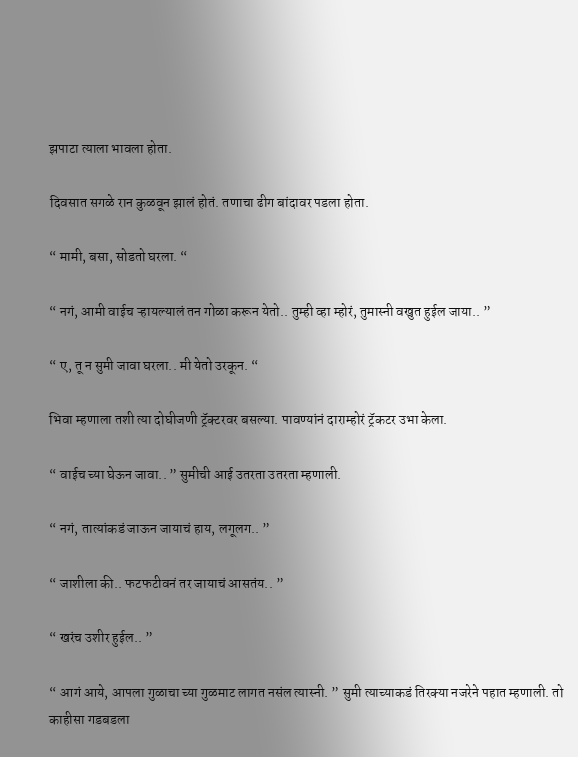झपाटा त्याला भावला होता.

दिवसात सगळे रान कुळवून झालं होतं. तणाचा ढीग बांदावर पडला होता.

“ मामी, बसा, सोडतो घरला. “

“ नगं, आमी वाईच ऱ्हायल्यालं तन गोळा करून येतो.. तुम्ही व्हा म्होरं, तुमास्नी वखुत हुईल जाया.. ”

“ ए, तू न सुमी जावा घरला.. मी येतो उरकून. “

भिवा म्हणाला तशी त्या दोघीजणी ट्रॅक्टरवर बसल्या. पावण्यांनं दाराम्होरं ट्रॅकटर उभा केला.

“ वाईच च्या घेऊन जावा.. ” सुमीची आई उतरता उतरता म्हणाली.

“ नगं, तात्यांकडं जाऊन जायाचं हाय, लगूलग.. ”

“ जाशीला की.. फटफटीवनं तर जायाचं आसतंय.. ”

“ खरंच उशीर हुईल.. ”

“ आगं आये, आपला गुळाचा च्या गुळमाट लागत नसंल त्यास्नी. ” सुमी त्याच्याकडं तिरक्या नजरेने पहात म्हणाली. तो काहीसा गडबडला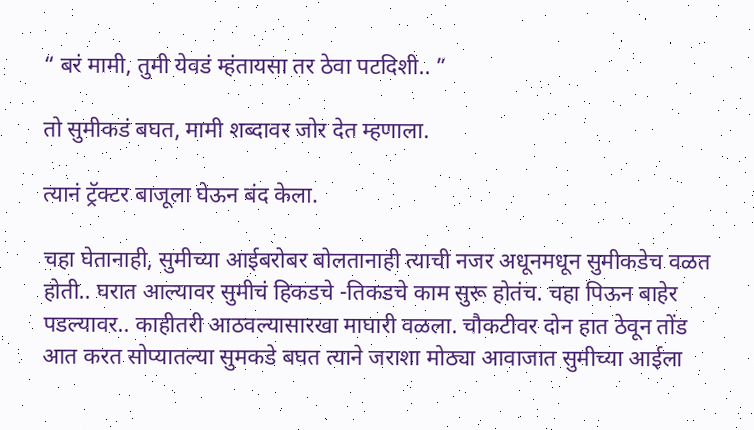“ बरं मामी, तुमी येवडं म्हंतायसा तर ठेवा पटदिशी.. ”

तो सुमीकडं बघत, मामी शब्दावर जोर देत म्हणाला.

त्यानं ट्रॅक्टर बाजूला घेऊन बंद केला.

चहा घेतानाही, सुमीच्या आईबरोबर बोलतानाही त्याची नजर अधूनमधून सुमीकडेच वळत होती.. घरात आल्यावर सुमीचं हिकडचे -तिकडचे काम सुरू होतंच. चहा पिऊन बाहेर पडल्यावर.. काहीतरी आठवल्यासारखा माघारी वळला. चौकटीवर दोन हात ठेवून तोंड आत करत सोप्यातल्या सुमकडे बघत त्याने जराशा मोठ्या आवाजात सुमीच्या आईला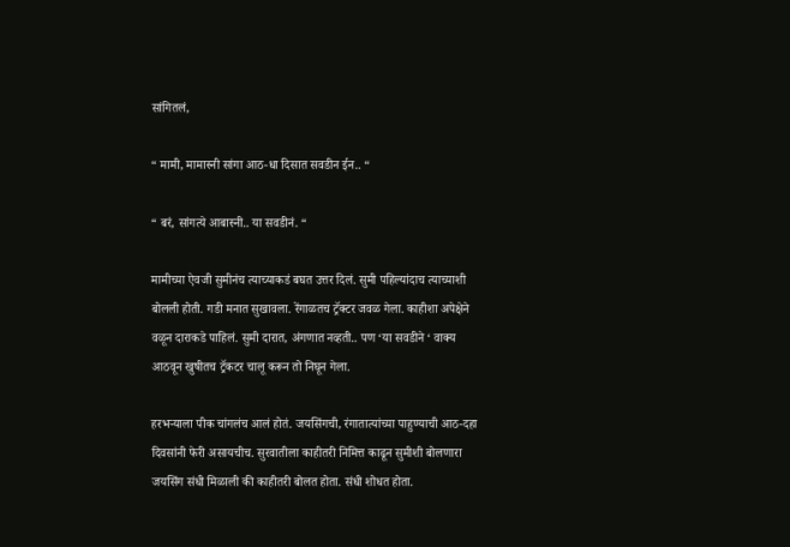सांगितलं,

“ मामी, मामास्नी सांगा आठ-धा दिसात सवडीन ईन.. “

“ बरं, सांगत्ये आबास्नी.. या सवडीनं. “

मामीच्या ऐवजी सुमीनंच त्याच्याकडं बघत उत्तर दिलं. सुमी पहिल्यांदाच त्याच्याशी बोलली होती. गडी मनात सुखावला. रेंगाळतच ट्रॅक्टर जवळ गेला. काहीशा अपेक्षेने वळून दाराकडे पाहिलं. सुमी दारात, अंगणात नव्हती.. पण ‘या सवडीने ‘ वाक्य आठवून खुषीतच ट्रॅकटर चालू करून तो निघून गेला.

हरभऱ्याला पीक चांगलंच आलं होतं. जयसिंगची, रंगातात्यांच्या पाहुण्याची आठ-दहा दिवसांनी फेरी असायचीच. सुरवातीला काहीतरी निमित्त काढून सुमीशी बोलणारा जयसिंग संधी मिळाली की काहीतरी बोलत होता. संधी शोधत होता.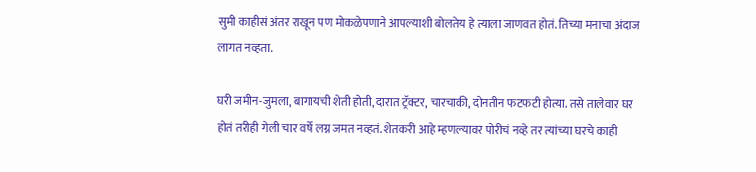सुमी काहीसं अंतर राखून पण मोकळेपणाने आपल्याशी बोलतेय हे त्याला जाणवत होतं. तिच्या मनाचा अंदाज लागत नव्हता.

घरी जमीन-जुमला, बागायची शेती होती, दारात ट्रॅक्टर, चारचाकी, दोनतीन फटफटी होत्या. तसे तालेवार घर होतं तरीही गेली चार वर्षे लग्न जमत नव्हतं. शेतकरी आहे म्हणल्यावर पोरीचं नव्हे तर त्यांच्या घरचे काही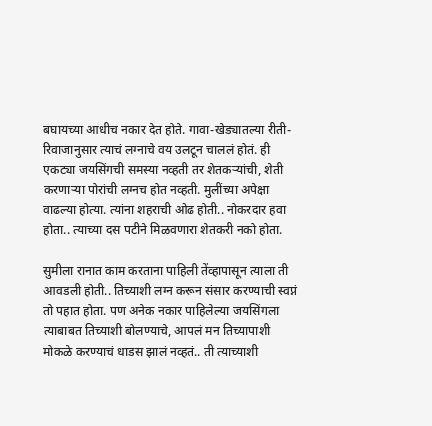बघायच्या आधीच नकार देत होते. गावा-खेड्यातल्या रीती-रिवाजानुसार त्याचं लग्नाचे वय उलटून चाललं होतं. ही एकट्या जयसिंगची समस्या नव्हती तर शेतकऱ्यांची, शेती करणाऱ्या पोरांची लग्नच होत नव्हती. मुलींच्या अपेक्षा वाढल्या होत्या. त्यांना शहराची ओढ होती.. नोकरदार हवा होता.. त्याच्या दस पटीने मिळवणारा शेतकरी नको होता.

सुमीला रानात काम करताना पाहिली तेंव्हापासून त्याला ती आवडली होती.. तिच्याशी लग्न करून संसार करण्याची स्वप्नं तो पहात होता. पण अनेक नकार पाहिलेल्या जयसिंगला त्याबाबत तिच्याशी बोलण्याचे, आपलं मन तिच्यापाशी मोकळे करण्याचं धाडस झालं नव्हतं.. ती त्याच्याशी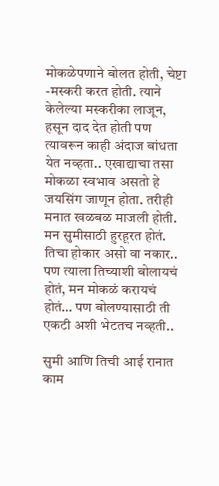मोकळेपणाने बोलत होती, चेष्टा -मस्करी करत होती. त्याने केलेल्या मस्करीका लाजून, हसून दाद देत होती पण त्यावरून काही अंदाज बांधता येत नव्हता.. एखाद्याचा तसा मोकळा स्वभाव असतो हे जयसिंग जाणून होता. तरीही मनात खळबळ माजली होती. मन सुमीसाठी हुरहूरत होतं. तिचा होकार असो वा नकार.. पण त्याला तिच्याशी बोलायचं होतं, मन मोकळं करायचं होतं… पण बोलण्यासाठी ती एकटी अशी भेटतच नव्हती..

सुमी आणि तिची आई रानात काम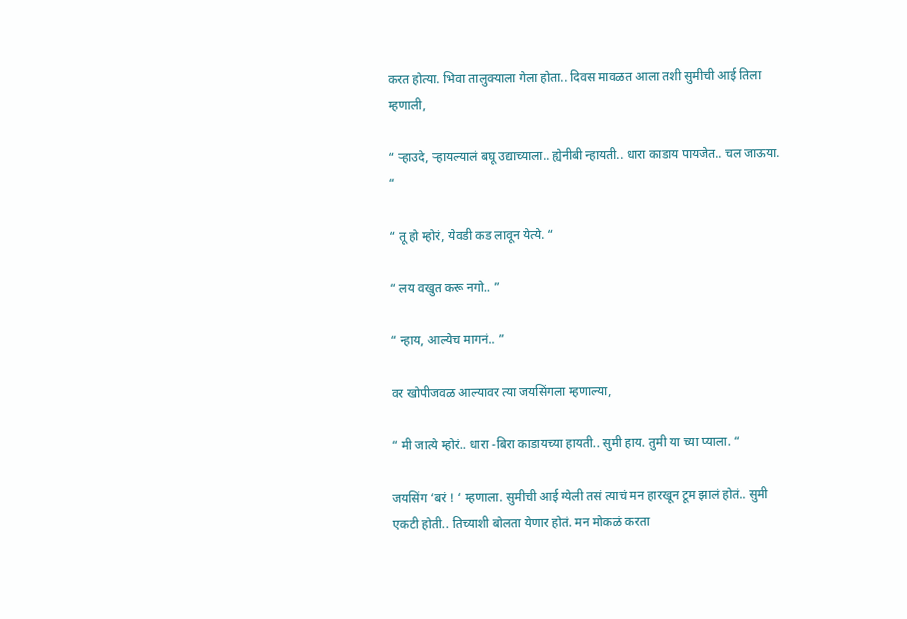करत होत्या. भिवा तालुक्याला गेला होता.. दिवस मावळत आला तशी सुमीची आई तिला म्हणाली,

“ ऱ्हाउदे, ऱ्हायल्यालं बघू उद्याच्याला.. ह्येनीबी न्हायती.. धारा काडाय पायजेत.. चल जाऊया. “

“ तू हो म्होरं, येवडी कड लावून येत्ये. “

“ लय वखुत करू नगो.. ”

“ न्हाय, आल्येच मागनं.. ”

वर खोपीजवळ आल्यावर त्या जयसिंगला म्हणाल्या,

“ मी जात्ये म्होरं.. धारा -बिरा काडायच्या हायती.. सुमी हाय. तुमी या च्या प्याला. “

जयसिंग ‘बरं ! ‘ म्हणाला. सुमीची आई ग्येली तसं त्याचं मन हारखून टूम झालं होतं.. सुमी एकटी होती.. तिच्याशी बोलता येणार होतं. मन मोकळं करता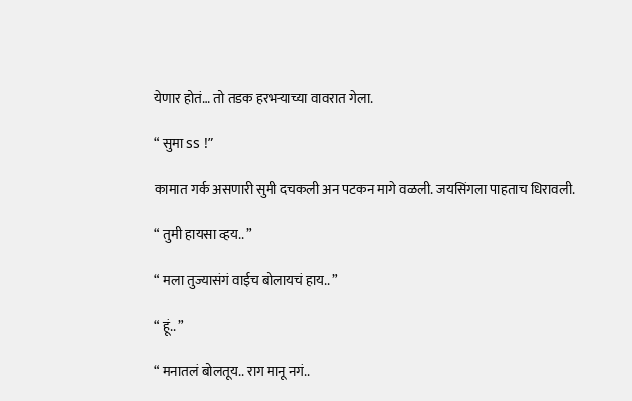येणार होतं… तो तडक हरभऱ्याच्या वावरात गेला.

“ सुमा ss !”

कामात गर्क असणारी सुमी दचकली अन पटकन मागे वळली. जयसिंगला पाहताच धिरावली.

“ तुमी हायसा व्हय.. ”

“ मला तुज्यासंगं वाईच बोलायचं हाय.. ”

“ हूं.. ”

“ मनातलं बोलतूय.. राग मानू नगं..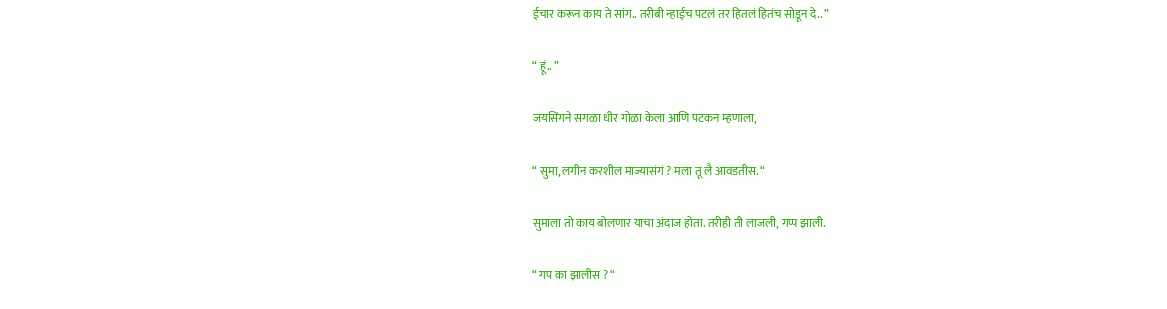ईचार करून काय ते सांग.. तरीबी न्हाईच पटलं तर हितलं हितंच सोडून दे.. ”

“ हूं.. ”

जयसिंगने सगळा धीर गोळा केला आणि पटकन म्हणाला,

“ सुमा, लगीन करशील माज्यासंगं ? मला तू लै आवडतीस. “

सुमाला तो काय बोलणार याचा अंदाज होता. तरीही ती लाजली, गप्प झाली.

“ गप का झालीस ? “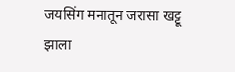जयसिंग मनातून जरासा खट्टू झाला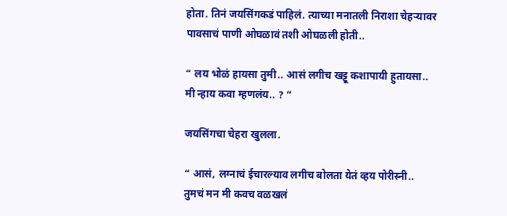होता. तिनं जयसिंगकडं पाहिलं. त्याच्या मनातली निराशा चेहऱ्यावर पावसाचं पाणी ओघळावं तशी ओघळली होती..

“ लय भोळं हायसा तुमी.. आसं लगीच खट्टू कशापायी हुतायसा.. मी न्हाय कवा म्हणलंय.. ? “

जयसिंगचा चेहरा खुलला.

“ आसं, लग्नाचं ईचारल्याव लगीच बोलता येतं व्हय पोरीस्नी.. तुमचं मन मी कवच वळखलं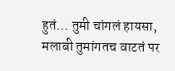हुतं… तुमी चांगलं हायसा, मलाबी तुमांगतच वाटतं पर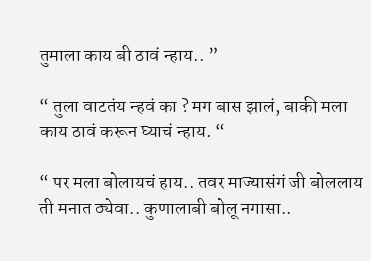तुमाला काय बी ठावं न्हाय.. ”

“ तुला वाटतंय न्हवं का ? मग बास झालं, बाकी मला काय ठावं करून घ्याचं न्हाय. “

“ पर मला बोलायचं हाय.. तवर माज्यासंगं जी बोललाय ती मनात ठ्येवा.. कुणालाबी बोलू नगासा..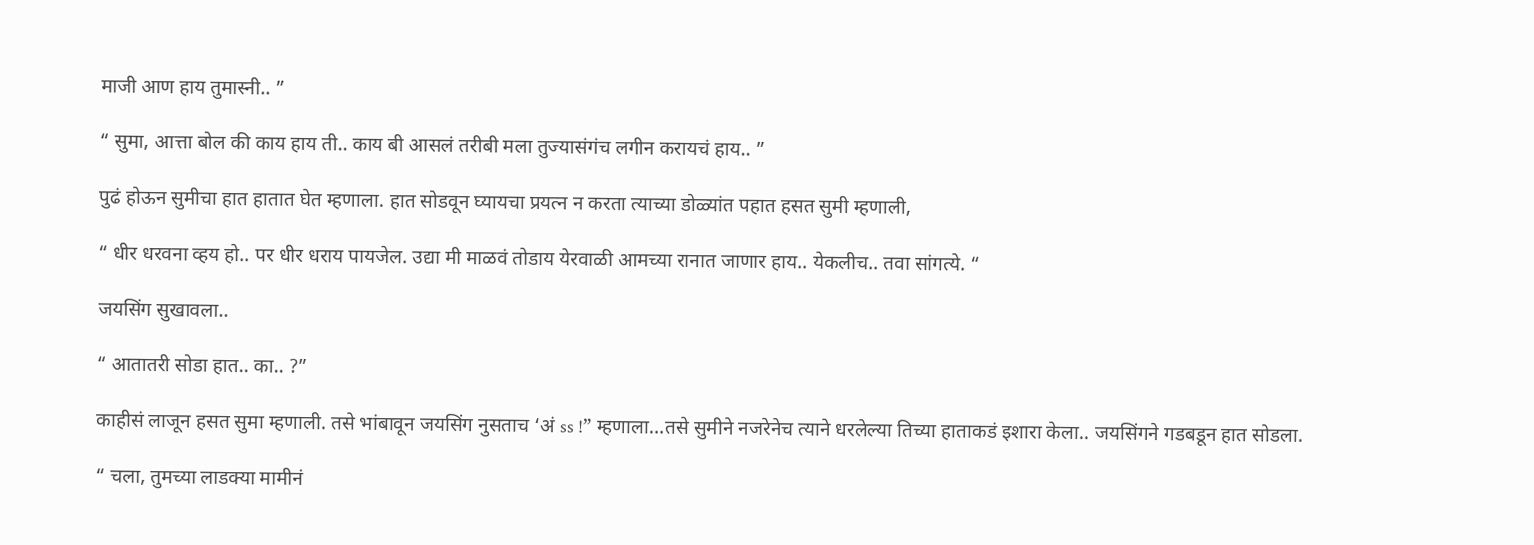माजी आण हाय तुमास्नी.. ”

“ सुमा, आत्ता बोल की काय हाय ती.. काय बी आसलं तरीबी मला तुज्यासंगंच लगीन करायचं हाय.. ”

पुढं होऊन सुमीचा हात हातात घेत म्हणाला. हात सोडवून घ्यायचा प्रयत्न न करता त्याच्या डोळ्यांत पहात हसत सुमी म्हणाली,

“ धीर धरवना व्हय हो.. पर धीर धराय पायजेल. उद्या मी माळवं तोडाय येरवाळी आमच्या रानात जाणार हाय.. येकलीच.. तवा सांगत्ये. “

जयसिंग सुखावला..

“ आतातरी सोडा हात.. का.. ?”

काहीसं लाजून हसत सुमा म्हणाली. तसे भांबावून जयसिंग नुसताच ‘अं ss !” म्हणाला…तसे सुमीने नजरेनेच त्याने धरलेल्या तिच्या हाताकडं इशारा केला.. जयसिंगने गडबडून हात सोडला.

“ चला, तुमच्या लाडक्या मामीनं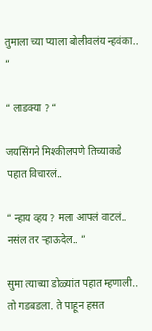तुमाला च्या प्याला बोलीवलंय न्हवंका.. ”

“ लाडक्या ? “

जयसिंगने मिश्कीलपणे तिच्याकडे पहात विचारलं..

“ न्हाय व्हय ? मला आपलं वाटलं.. नसंल तर ऱ्हाऊदेल.. ”

सुमा त्याच्या डोळ्यांत पहात म्हणाली.. तो गडबडला. ते पाहून हसत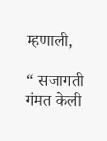म्हणाली,

“ सजागती गंमत केली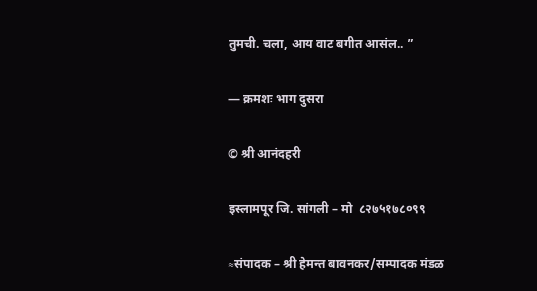तुमची. चला, आय वाट बगीत आसंल.. ”

— क्रमशः भाग दुसरा

© श्री आनंदहरी

इस्लामपूर जि. सांगली – मो  ८२७५१७८०९९

≈संपादक – श्री हेमन्त बावनकर/सम्पादक मंडळ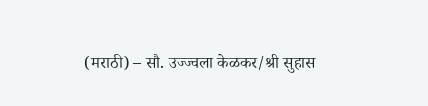(मराठी) – सौ. उज्ज्वला केळकर/श्री सुहास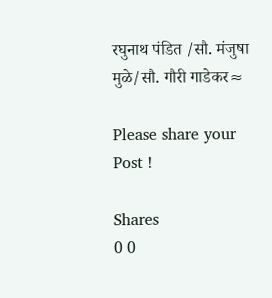रघुनाथ पंडित /सौ. मंजुषा मुळे/सौ. गौरी गाडेकर≈

Please share your Post !

Shares
0 0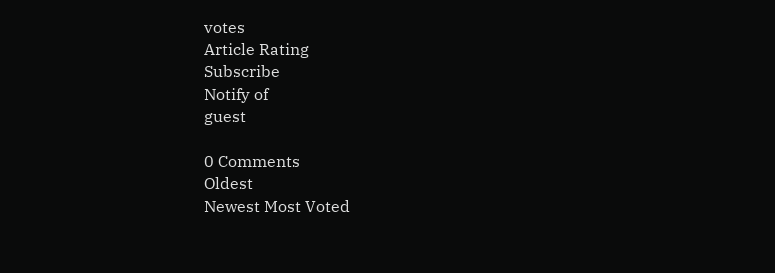votes
Article Rating
Subscribe
Notify of
guest

0 Comments
Oldest
Newest Most Voted